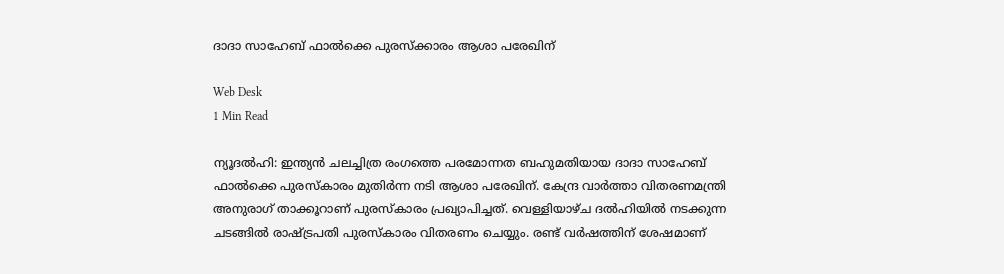ദാദാ സാഹേബ് ഫാല്‍ക്കെ പുരസ്‌ക്കാരം ആശാ പരേഖിന്

Web Desk
1 Min Read

ന്യൂദല്‍ഹി: ഇന്ത്യന്‍ ചലച്ചിത്ര രംഗത്തെ പരമോന്നത ബഹുമതിയായ ദാദാ സാഹേബ് ഫാല്‍ക്കെ പുരസ്‌കാരം മുതിര്‍ന്ന നടി ആശാ പരേഖിന്. കേന്ദ്ര വാര്‍ത്താ വിതരണമന്ത്രി അനുരാഗ് താക്കൂറാണ് പുരസ്‌കാരം പ്രഖ്യാപിച്ചത്. വെള്ളിയാഴ്ച ദല്‍ഹിയില്‍ നടക്കുന്ന ചടങ്ങില്‍ രാഷ്ട്രപതി പുരസ്‌കാരം വിതരണം ചെയ്യും. രണ്ട് വര്‍ഷത്തിന് ശേഷമാണ്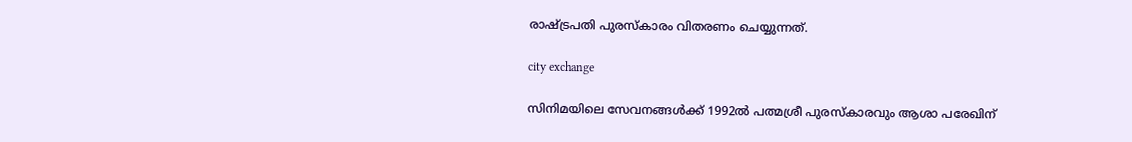രാഷ്ട്രപതി പുരസ്‌കാരം വിതരണം ചെയ്യുന്നത്.

city exchange

സിനിമയിലെ സേവനങ്ങള്‍ക്ക് 1992ല്‍ പത്മശ്രീ പുരസ്‌കാരവും ആശാ പരേഖിന്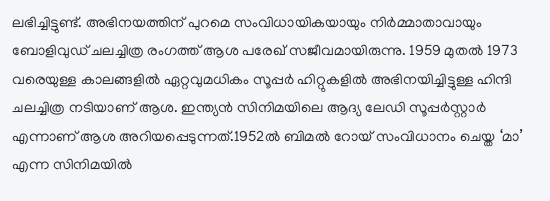ലഭിച്ചിട്ടുണ്ട്. അഭിനയത്തിന് പുറമെ സംവിധായികയായും നിര്‍മ്മാതാവായും ബോളിവുഡ് ചലച്ചിത്ര രംഗത്ത് ആശ പരേഖ് സജീവമായിരുന്നു. 1959 മുതല്‍ 1973 വരെയുള്ള കാലങ്ങളില്‍ ഏറ്റവുമധികം സൂപ്പര്‍ ഹിറ്റുകളില്‍ അഭിനയിച്ചിട്ടുള്ള ഹിന്ദി ചലച്ചിത്ര നടിയാണ് ആശ. ഇന്ത്യന്‍ സിനിമയിലെ ആദ്യ ലേഡി സൂപ്പര്‍സ്റ്റാര്‍ എന്നാണ് ആശ അറിയപ്പെടുന്നത്.1952ല്‍ ബിമല്‍ റോയ് സംവിധാനം ചെയ്ത ‘മാ’ എന്ന സിനിമയില്‍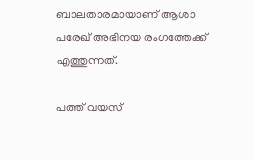ബാലതാരമായാണ് ആശാ പരേഖ് അഭിനയ രംഗത്തേക്ക് എത്തുന്നത്.

പത്ത് വയസ്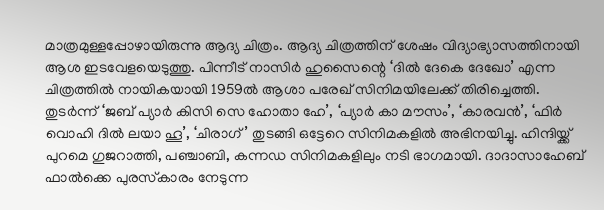മാത്രമുള്ളപ്പോഴായിരുന്നു ആദ്യ ചിത്രം. ആദ്യ ചിത്രത്തിന് ശേഷം വിദ്യാഭ്യാസത്തിനായി ആശ ഇടവേളയെടുത്തു. പിന്നീട് നാസിര്‍ ഹുസൈന്റെ ‘ദില്‍ ദേകെ ദേഖോ’ എന്ന ചിത്രത്തില്‍ നായികയായി 1959ല്‍ ആശാ പരേഖ് സിനിമയിലേക്ക് തിരിച്ചെത്തി. തുടര്‍ന്ന് ‘ജബ് പ്യാര്‍ കിസി സെ ഹോതാ ഹേ’, ‘പ്യാര്‍ കാ മൗസം’, ‘കാരവന്‍’, ‘ഫിര്‍ വൊഹി ദില്‍ ലയാ ഹൂ’, ‘ചിരാഗ്’ തുടങ്ങി ഒട്ടേറെ സിനിമകളില്‍ അഭിനയിച്ചു. ഹിന്ദിയ്ക്ക് പുറമെ ഗുജറാത്തി, പഞ്ചാബി, കന്നഡ സിനിമകളിലും നടി ഭാഗമായി. ദാദാസാഹേബ് ഫാല്‍ക്കെ പുരസ്‌കാരം നേടുന്ന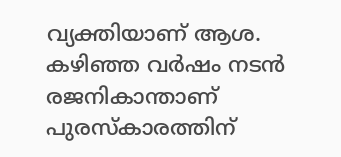വ്യക്തിയാണ് ആശ. കഴിഞ്ഞ വര്‍ഷം നടന്‍ രജനികാന്താണ് പുരസ്‌കാരത്തിന്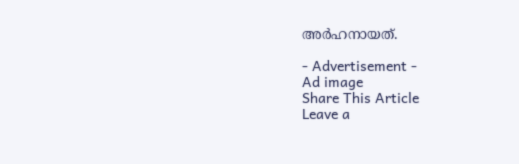അര്‍ഹനായത്.

- Advertisement -
Ad image
Share This Article
Leave a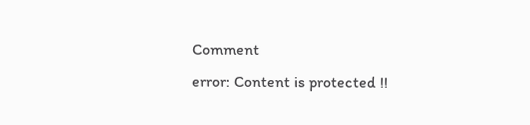Comment
error: Content is protected !!